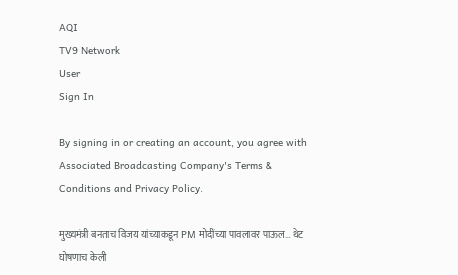AQI
TV9 Network
User
Sign In

By signing in or creating an account, you agree with Associated Broadcasting Company's Terms & Conditions and Privacy Policy.

मुख्यमंत्री बनताच विजय यांच्याकडून PM मोदींच्या पावलावर पाऊल… थेट घोषणाच केली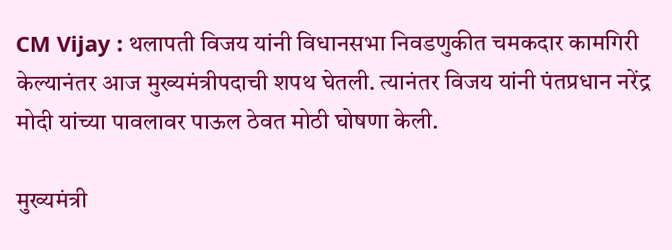CM Vijay : थलापती विजय यांनी विधानसभा निवडणुकीत चमकदार कामगिरी केल्यानंतर आज मुख्यमंत्रीपदाची शपथ घेतली. त्यानंतर विजय यांनी पंतप्रधान नरेंद्र मोदी यांच्या पावलावर पाऊल ठेवत मोठी घोषणा केली.

मुख्यमंत्री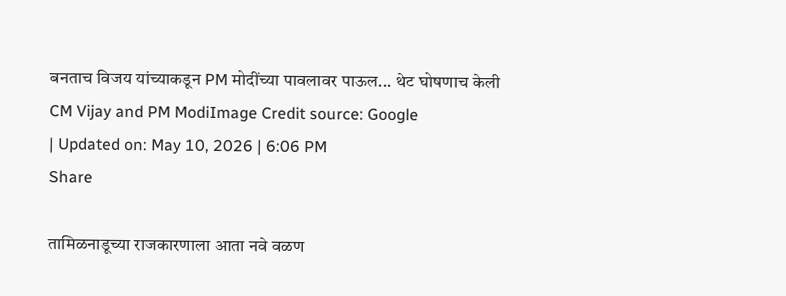बनताच विजय यांच्याकडून PM मोदींच्या पावलावर पाऊल... थेट घोषणाच केली
CM Vijay and PM ModiImage Credit source: Google
| Updated on: May 10, 2026 | 6:06 PM
Share

तामिळनाडूच्या राजकारणाला आता नवे वळण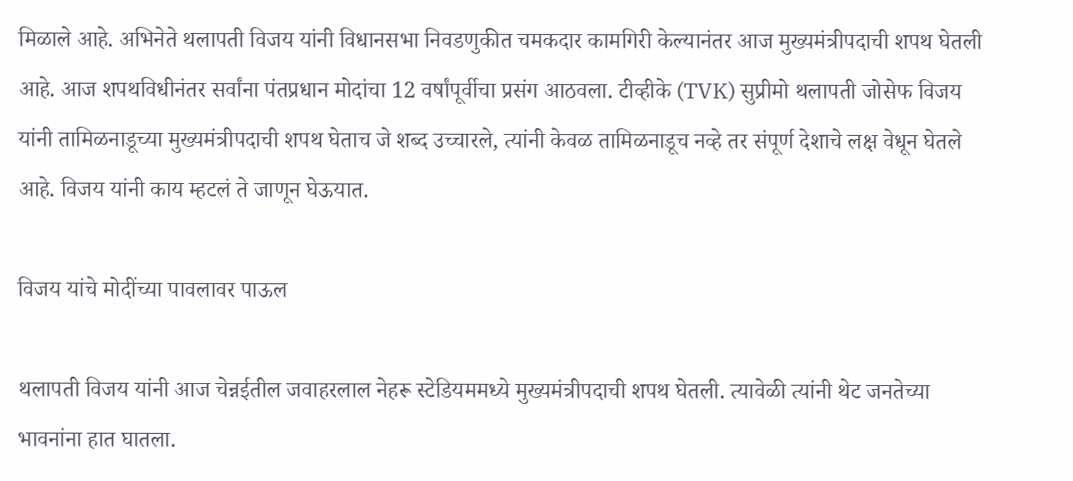मिळाले आहे. अभिनेते थलापती विजय यांनी विधानसभा निवडणुकीत चमकदार कामगिरी केल्यानंतर आज मुख्यमंत्रीपदाची शपथ घेतली आहे. आज शपथविधीनंतर सर्वांना पंतप्रधान मोदांचा 12 वर्षांपूर्वीचा प्रसंग आठवला. टीव्हीके (TVK) सुप्रीमो थलापती जोसेफ विजय यांनी तामिळनाडूच्या मुख्यमंत्रीपदाची शपथ घेताच जे शब्द उच्चारले, त्यांनी केवळ तामिळनाडूच नव्हे तर संपूर्ण देशाचे लक्ष वेधून घेतले आहे. विजय यांनी काय म्हटलं ते जाणून घेऊयात.

विजय यांचे मोदींच्या पावलावर पाऊल

थलापती विजय यांनी आज चेन्नईतील जवाहरलाल नेहरू स्टेडियममध्ये मुख्यमंत्रीपदाची शपथ घेतली. त्यावेळी त्यांनी थेट जनतेच्या भावनांना हात घातला.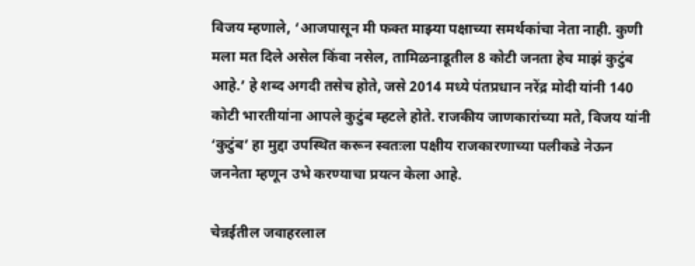विजय म्हणाले, ‘आजपासून मी फक्त माझ्या पक्षाच्या समर्थकांचा नेता नाही. कुणी मला मत दिले असेल किंवा नसेल, तामिळनाडूतील 8 कोटी जनता हेच माझं कुटुंब आहे.’ हे शब्द अगदी तसेच होते, जसे 2014 मध्ये पंतप्रधान नरेंद्र मोदी यांनी 140 कोटी भारतीयांना आपले कुटुंब म्हटले होते. राजकीय जाणकारांच्या मते, विजय यांनी ‘कुटुंब’ हा मुद्दा उपस्थित करून स्वतःला पक्षीय राजकारणाच्या पलीकडे नेऊन जननेता म्हणून उभे करण्याचा प्रयत्न केला आहे.

चेन्नईतील जवाहरलाल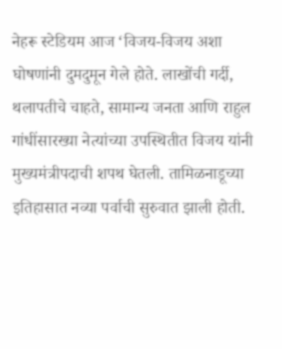नेहरू स्टेडियम आज ‘विजय-विजय अशा घोषणांनी दुमदुमून गेले होते. लाखोंची गर्दी, थलापतीचे चाहते, सामान्य जनता आणि राहुल गांधींसारख्या नेत्यांच्या उपस्थितीत विजय यांनी मुख्यमंत्रीपदाची शपथ घेतली. तामिळनाडूच्या इतिहासात नव्या पर्वाची सुरुवात झाली होती.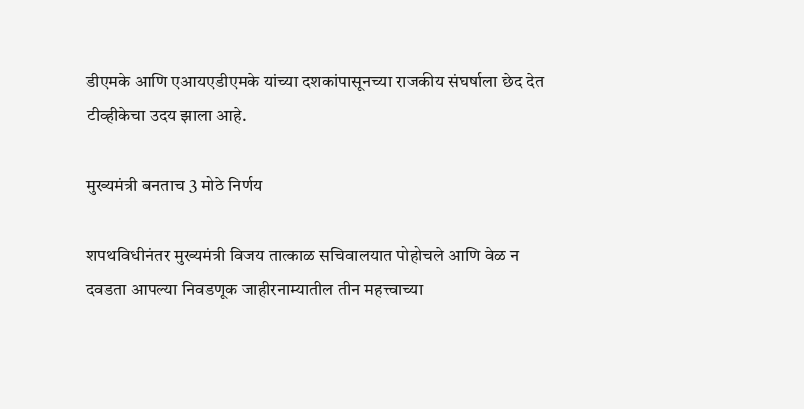डीएमके आणि एआयएडीएमके यांच्या दशकांपासूनच्या राजकीय संघर्षाला छेद देत टीव्हीकेचा उदय झाला आहे.

मुख्यमंत्री बनताच 3 मोठे निर्णय

शपथविधीनंतर मुख्यमंत्री विजय तात्काळ सचिवालयात पोहोचले आणि वेळ न दवडता आपल्या निवडणूक जाहीरनाम्यातील तीन महत्त्वाच्या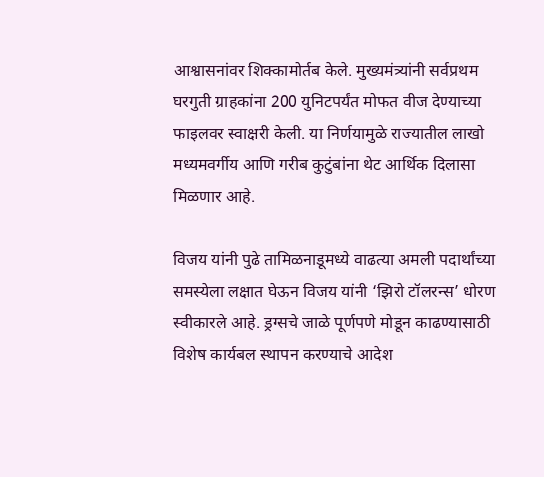आश्वासनांवर शिक्कामोर्तब केले. मुख्यमंत्र्यांनी सर्वप्रथम घरगुती ग्राहकांना 200 युनिटपर्यंत मोफत वीज देण्याच्या फाइलवर स्वाक्षरी केली. या निर्णयामुळे राज्यातील लाखो मध्यमवर्गीय आणि गरीब कुटुंबांना थेट आर्थिक दिलासा मिळणार आहे.

विजय यांनी पुढे तामिळनाडूमध्ये वाढत्या अमली पदार्थांच्या समस्येला लक्षात घेऊन विजय यांनी ‘झिरो टॉलरन्स’ धोरण स्वीकारले आहे. ड्रग्सचे जाळे पूर्णपणे मोडून काढण्यासाठी विशेष कार्यबल स्थापन करण्याचे आदेश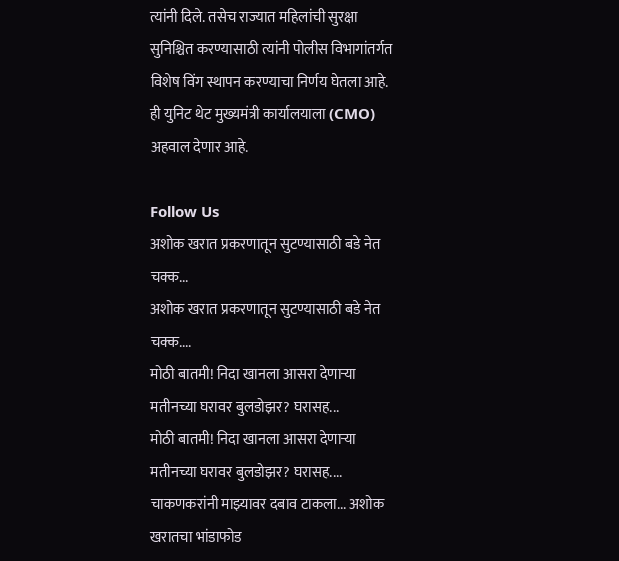त्यांनी दिले. तसेच राज्यात महिलांची सुरक्षा सुनिश्चित करण्यासाठी त्यांनी पोलीस विभागांतर्गत विशेष विंग स्थापन करण्याचा निर्णय घेतला आहे. ही युनिट थेट मुख्यमंत्री कार्यालयाला (CMO) अहवाल देणार आहे.

Follow Us
अशोक खरात प्रकरणातून सुटण्यासाठी बडे नेत चक्क...
अशोक खरात प्रकरणातून सुटण्यासाठी बडे नेत चक्क....
मोठी बातमी! निदा खानला आसरा देणाऱ्या मतीनच्या घरावर बुलडोझर? घरासह...
मोठी बातमी! निदा खानला आसरा देणाऱ्या मतीनच्या घरावर बुलडोझर? घरासह....
चाकणकरांनी माझ्यावर दबाव टाकला... अशोक खरातचा भांडाफोड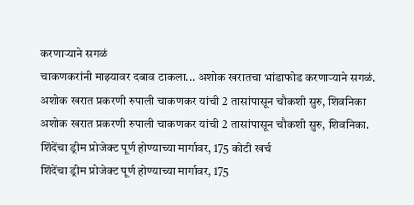करणाऱ्याने सगळं
चाकणकरांनी माझ्यावर दबाव टाकला... अशोक खरातचा भांडाफोड करणाऱ्याने सगळं.
अशोक खरात प्रकरणी रुपाली चाकणकर यांची 2 तासांपासून चौकशी सुरु, शिवनिका
अशोक खरात प्रकरणी रुपाली चाकणकर यांची 2 तासांपासून चौकशी सुरु, शिवनिका.
शिंदेंचा ड्रीम प्रोजेक्ट पूर्ण होण्याच्या मार्गावर, 175 कोटी खर्च
शिंदेंचा ड्रीम प्रोजेक्ट पूर्ण होण्याच्या मार्गावर, 175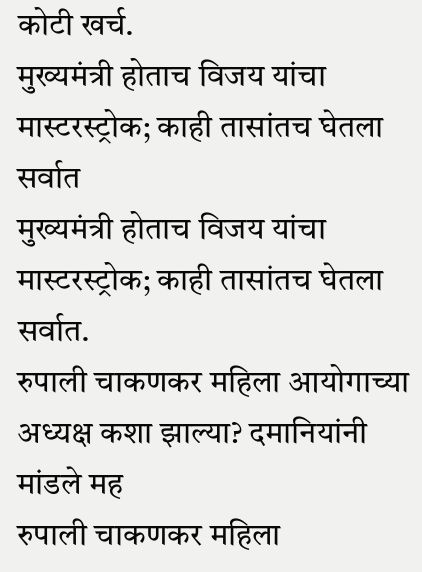कोटी खर्च.
मुख्यमंत्री होताच विजय यांचा मास्टरस्ट्रोक; काही तासांतच घेतला सर्वात
मुख्यमंत्री होताच विजय यांचा मास्टरस्ट्रोक; काही तासांतच घेतला सर्वात.
रुपाली चाकणकर महिला आयोगाच्या अध्यक्ष कशा झाल्या? दमानियांनी मांडले मह
रुपाली चाकणकर महिला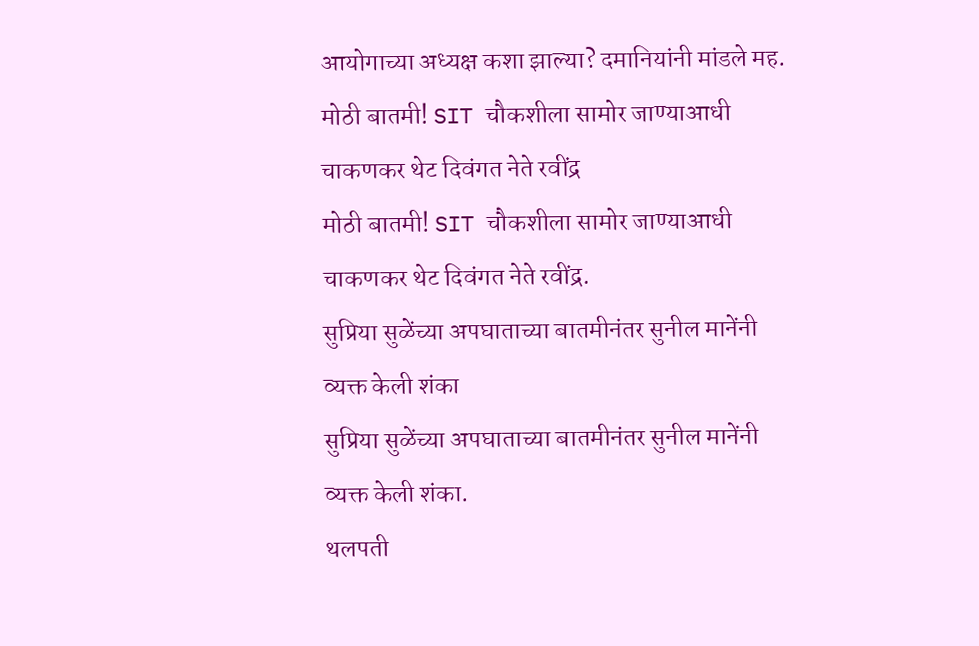आयोगाच्या अध्यक्ष कशा झाल्या? दमानियांनी मांडले मह.
मोठी बातमी! SIT चौकशीला सामोर जाण्याआधी चाकणकर थेट दिवंगत नेते रवींद्र
मोठी बातमी! SIT चौकशीला सामोर जाण्याआधी चाकणकर थेट दिवंगत नेते रवींद्र.
सुप्रिया सुळेंच्या अपघाताच्या बातमीनंतर सुनील मानेंनी व्यक्त केली शंका
सुप्रिया सुळेंच्या अपघाताच्या बातमीनंतर सुनील मानेंनी व्यक्त केली शंका.
थलपती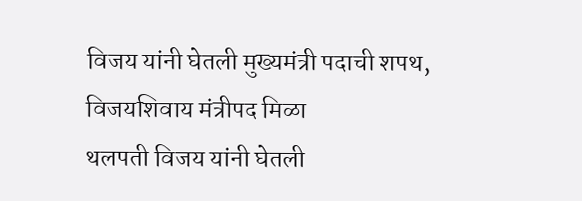विजय यांनी घेतली मुख्यमंत्री पदाची शपथ, विजयशिवाय मंत्रीपद मिळा
थलपती विजय यांनी घेतली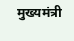मुख्यमंत्री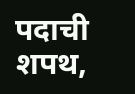पदाची शपथ,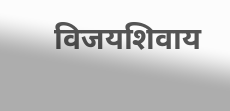विजयशिवाय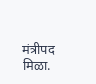मंत्रीपद मिळा.